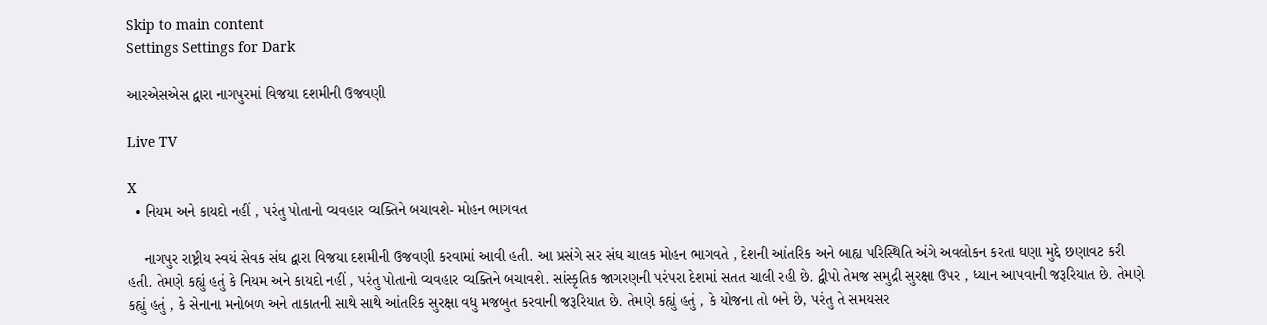Skip to main content
Settings Settings for Dark

આરએસએસ દ્વારા નાગપુરમાં વિજયા દશમીની ઉજવણી

Live TV

X
  • નિયમ અને કાયદો નહીં , પરંતુ પોતાનો વ્યવહાર વ્યક્તિને બચાવશે- મોહન ભાગવત

    નાગપુર રાષ્ટ્રીય સ્વયં સેવક સંઘ દ્વારા વિજયા દશમીની ઉજવણી કરવામાં આવી હતી. આ પ્રસંગે સર સંઘ ચાલક મોહન ભાગવતે , દેશની આંતરિક અને બાહ્ય પરિસ્થિતિ અંગે અવલોકન કરતા ઘણા મુદ્દે છણાવટ કરી હતી. તેમણે કહ્યું હતું કે નિયમ અને કાયદો નહીં , પરંતુ પોતાનો વ્યવહાર વ્યક્તિને બચાવશે. સાંસ્કૃતિક જાગરણની પરંપરા દેશમાં સતત ચાલી રહી છે. દ્વીપો તેમજ સમુદ્રી સુરક્ષા ઉપર , ધ્યાન આપવાની જરૂરિયાત છે. તેમણે કહ્યું હતું , કે સેનાના મનોબળ અને તાકાતની સાથે સાથે આંતરિક સુરક્ષા વધુ મજબુત કરવાની જરૂરિયાત છે. તેમણે કહ્યું હતું , કે યોજના તો બને છે, પરંતુ તે સમયસર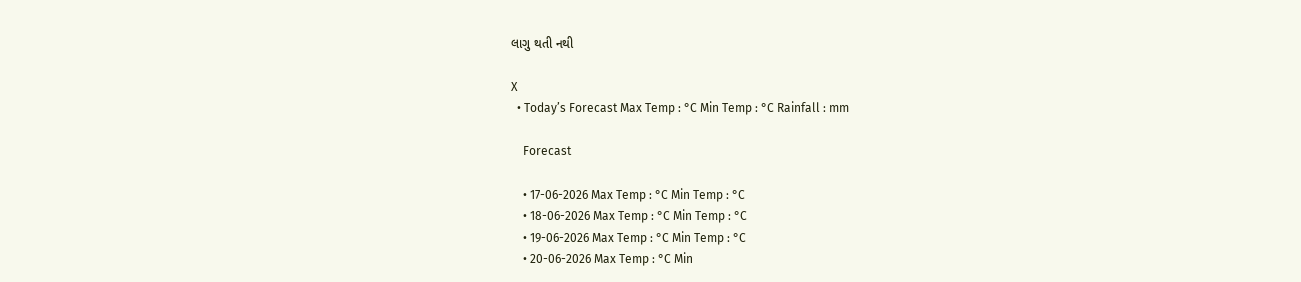લાગુ થતી નથી

X
  • Today’s Forecast Max Temp : °C Min Temp : °C Rainfall : mm

    Forecast

    • 17-06-2026 Max Temp : °C Min Temp : °C
    • 18-06-2026 Max Temp : °C Min Temp : °C
    • 19-06-2026 Max Temp : °C Min Temp : °C
    • 20-06-2026 Max Temp : °C Min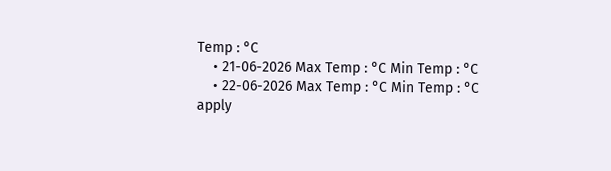Temp : °C
    • 21-06-2026 Max Temp : °C Min Temp : °C
    • 22-06-2026 Max Temp : °C Min Temp : °C
apply